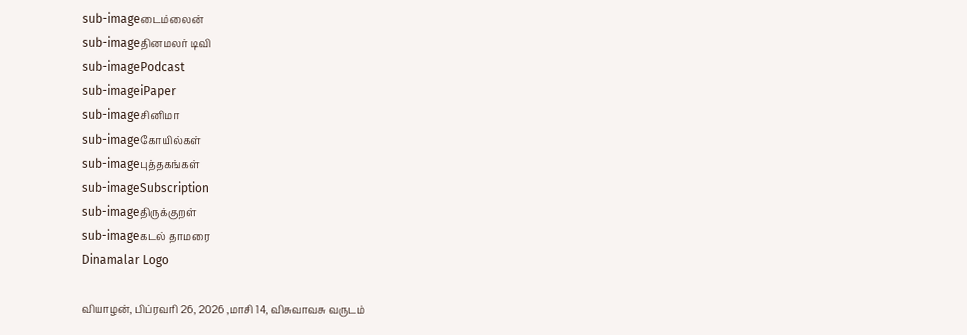sub-imageடைம்லைன்
sub-imageதினமலர் டிவி
sub-imagePodcast
sub-imageiPaper
sub-imageசினிமா
sub-imageகோயில்கள்
sub-imageபுத்தகங்கள்
sub-imageSubscription
sub-imageதிருக்குறள்
sub-imageகடல் தாமரை
Dinamalar Logo

வியாழன், பிப்ரவரி 26, 2026 ,மாசி 14, விசுவாவசு வருடம்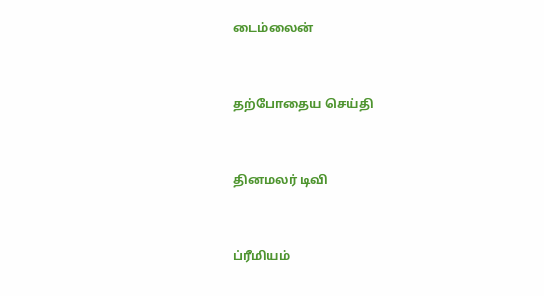டைம்லைன்


தற்போதைய செய்தி


தினமலர் டிவி


ப்ரீமியம்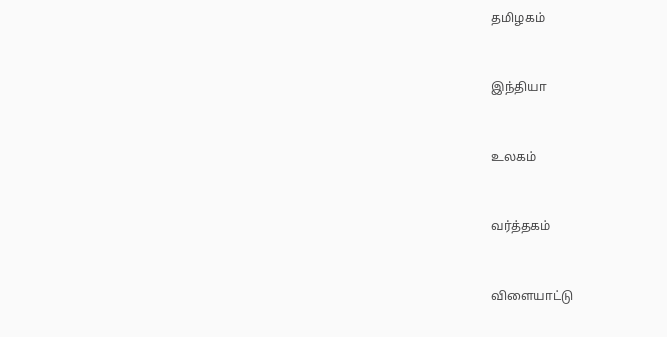தமிழகம்


இந்தியா


உலகம்


வர்த்தகம்


விளையாட்டு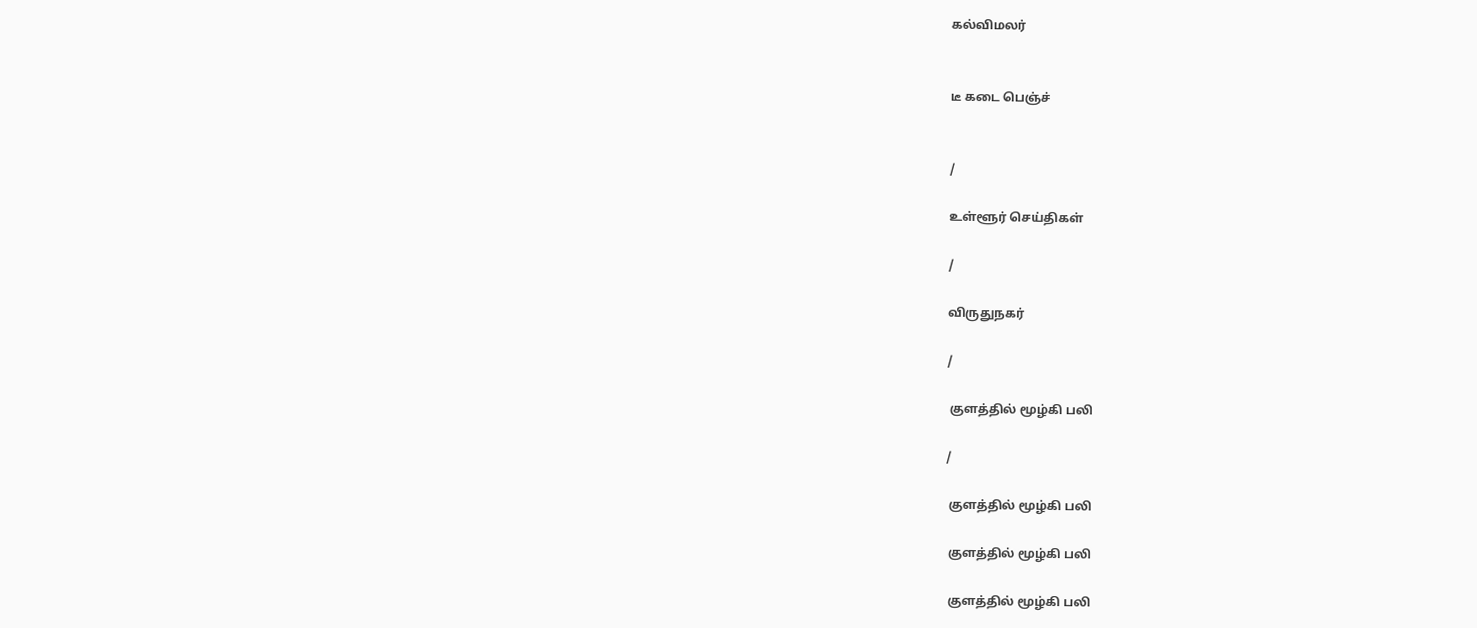கல்விமலர்


டீ கடை பெஞ்ச்


/

உள்ளூர் செய்திகள்

/

விருதுநகர்

/

 குளத்தில் மூழ்கி பலி

/

 குளத்தில் மூழ்கி பலி

 குளத்தில் மூழ்கி பலி

 குளத்தில் மூழ்கி பலி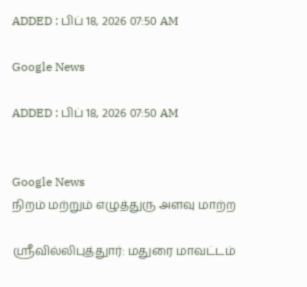ADDED : பிப் 18, 2026 07:50 AM

Google News

ADDED : பிப் 18, 2026 07:50 AM


Google News
நிறம் மற்றும் எழுத்துரு அளவு மாற்ற

ஸ்ரீவில்லிபுத்துார்: மதுரை மாவட்டம்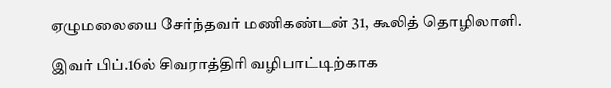ஏழுமலையை சேர்ந்தவர் மணிகண்டன் 31, கூலித் தொழிலாளி.

இவர் பிப்.16ல் சிவராத்திரி வழிபாட்டிற்காக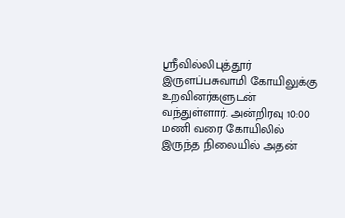ஸ்ரீவில்லிபுத்தூர் இருளப்பசுவாமி கோயிலுக்கு உறவினர்களுடன் வந்துள்ளார். அன்றிரவு 10:00 மணி வரை கோயிலில் இருந்த நிலையில் அதன்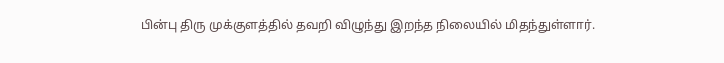பின்பு திரு முக்குளத்தில் தவறி விழுந்து இறந்த நிலையில் மிதந்துள்ளார்.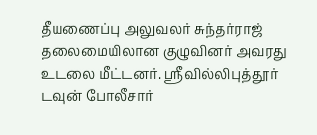தீயணைப்பு அலுவலர் சுந்தர்ராஜ் தலைமையிலான குழுவினர் அவரது உடலை மீட்டனர். ஸ்ரீவில்லிபுத்தூர் டவுன் போலீசார்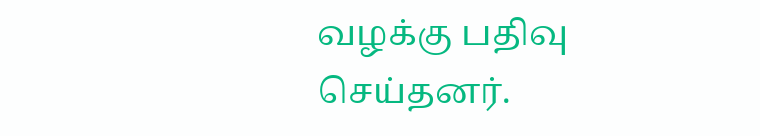வழக்கு பதிவு செய்தனர்.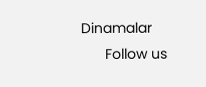Dinamalar
      Follow us